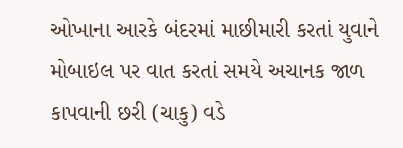ઓખાના આરકે બંદરમાં માછીમારી કરતાં યુવાને મોબાઇલ પર વાત કરતાં સમયે અચાનક જાળ કાપવાની છરી (ચાકુ) વડે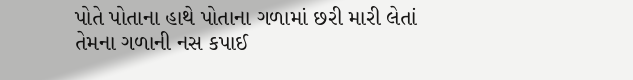પોતે પોતાના હાથે પોતાના ગળામાં છરી મારી લેતાં તેમના ગળાની નસ કપાઈ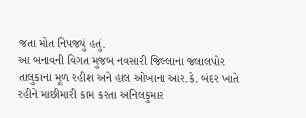જતા મોત નિપજયું હતું.
આ બનાવની વિગત મુજબ નવસારી જિલ્લાના જલાલપોર તાલુકાના મૂળ રહીશ અને હાલ ઓખાના આર.કે. બંદર ખાતે રહીને માછીમારી કામ કરતા અનિલકુમાર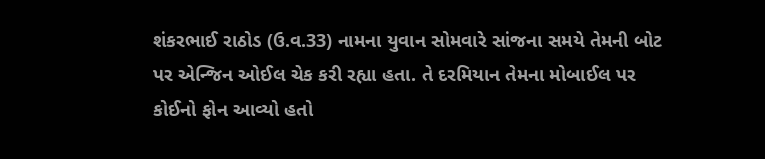શંકરભાઈ રાઠોડ (ઉ.વ.33) નામના યુવાન સોમવારે સાંજના સમયે તેમની બોટ પર એન્જિન ઓઈલ ચેક કરી રહ્યા હતા. તે દરમિયાન તેમના મોબાઈલ પર કોઈનો ફોન આવ્યો હતો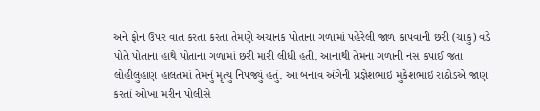અને ફોન ઉપર વાત કરતા કરતા તેમણે અચાનક પોતાના ગળામાં પહેરેલી જાળ કાપવાની છરી (ચાકુ) વડે પોતે પોતાના હાથે પોતાના ગળામાં છરી મારી લીધી હતી. આનાથી તેમના ગળાની નસ કપાઈ જતા લોહીલુહાણ હાલતમાં તેમનું મૃત્યુ નિપજ્યું હતું. આ બનાવ અંગેની પ્રજ્ઞેશભાઇ મુકેશભાઇ રાઠોડએ જાણ કરતાં ઓખા મરીન પોલીસે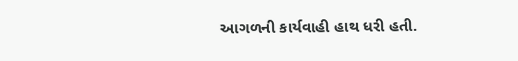આગળની કાર્યવાહી હાથ ધરી હતી.